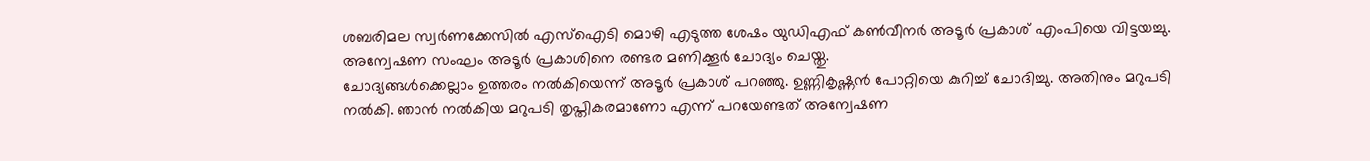ശബരിമല സ്വർണക്കേസിൽ എസ്ഐടി മൊഴി എടുത്ത ശേഷം യുഡിഎഫ് കൺവീനർ അടൂർ പ്രകാശ് എംപിയെ വിട്ടയച്ചു. അന്വേഷണ സംഘം അടൂർ പ്രകാശിനെ രണ്ടര മണിക്കൂർ ചോദ്യം ചെയ്തു.
ചോദ്യങ്ങൾക്കെല്ലാം ഉത്തരം നൽകിയെന്ന് അടൂർ പ്രകാശ് പറഞ്ഞു. ഉണ്ണികൃഷ്ണൻ പോറ്റിയെ കുറിച്ച് ചോദിച്ചു. അതിനും മറുപടി നൽകി. ഞാൻ നൽകിയ മറുപടി തൃപ്തികരമാണോ എന്ന് പറയേണ്ടത് അന്വേഷണ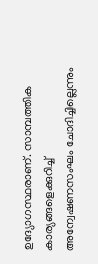ഉദ്യോഗസ്ഥരാണ്. സാമ്പത്തിക കാര്യങ്ങളെക്കുറിച്ച് അന്വേഷണസംഘം ചോദിച്ചില്ലെന്നും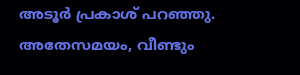അടൂർ പ്രകാശ് പറഞ്ഞു. അതേസമയം, വീണ്ടും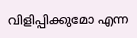വിളിപ്പിക്കുമോ എന്ന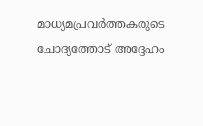മാധ്യമപ്രവർത്തകരുടെ ചോദ്യത്തോട് അദ്ദേഹം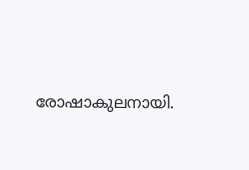രോഷാകുലനായി.